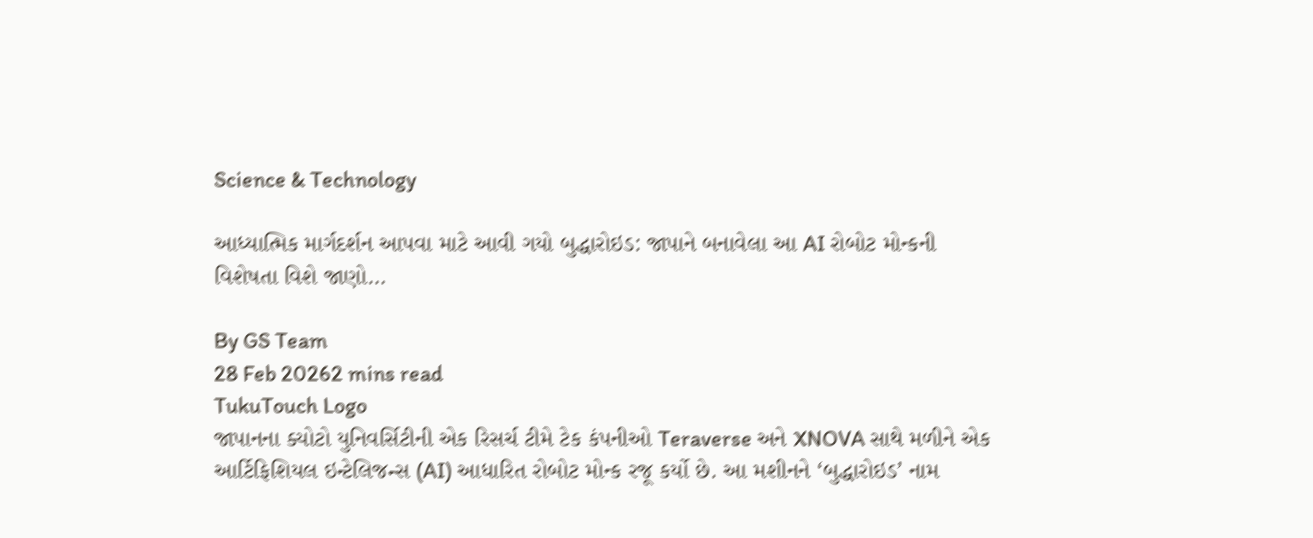Science & Technology

આધ્યાત્મિક માર્ગદર્શન આપવા માટે આવી ગયો બુદ્ધારોઇડ: જાપાને બનાવેલા આ AI રોબોટ મોન્કની વિશેષતા વિશે જાણો…

By GS Team
28 Feb 20262 mins read
TukuTouch Logo
જાપાનના ક્યોટો યુનિવર્સિટીની એક રિસર્ચ ટીમે ટેક કંપનીઓ Teraverse અને XNOVA સાથે મળીને એક આર્ટિફિશિયલ ઇન્ટેલિજન્સ (AI) આધારિત રોબોટ મોન્ક રજૂ કર્યો છે. આ મશીનને ‘બુદ્ધારોઇડ’ નામ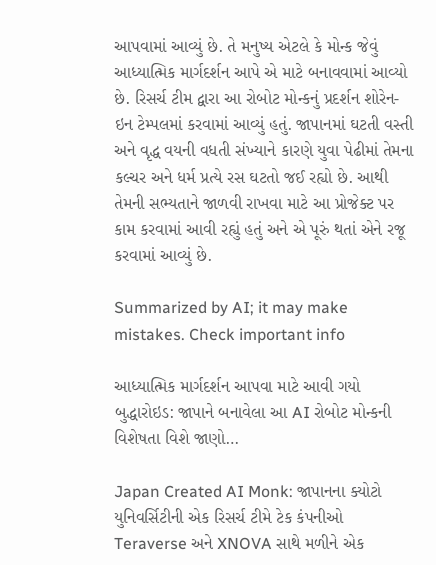આપવામાં આવ્યું છે. તે મનુષ્ય એટલે કે મોન્ક જેવું આધ્યાત્મિક માર્ગદર્શન આપે એ માટે બનાવવામાં આવ્યો છે. રિસર્ચ ટીમ દ્વારા આ રોબોટ મોન્કનું પ્રદર્શન શોરેન-ઇન ટેમ્પલમાં કરવામાં આવ્યું હતું. જાપાનમાં ઘટતી વસ્તી અને વૃદ્ધ વયની વધતી સંખ્યાને કારણે યુવા પેઢીમાં તેમના કલ્ચર અને ધર્મ પ્રત્યે રસ ઘટતો જઈ રહ્યો છે. આથી તેમની સભ્યતાને જાળવી રાખવા માટે આ પ્રોજેક્ટ પર કામ કરવામાં આવી રહ્યું હતું અને એ પૂરું થતાં એને રજૂ કરવામાં આવ્યું છે.

Summarized by AI; it may make mistakes. Check important info

આધ્યાત્મિક માર્ગદર્શન આપવા માટે આવી ગયો બુદ્ધારોઇડ: જાપાને બનાવેલા આ AI રોબોટ મોન્કની વિશેષતા વિશે જાણો…

Japan Created AI Monk: જાપાનના ક્યોટો યુનિવર્સિટીની એક રિસર્ચ ટીમે ટેક કંપનીઓ Teraverse અને XNOVA સાથે મળીને એક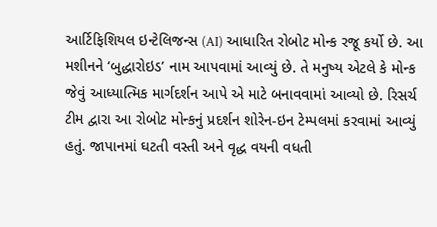આર્ટિફિશિયલ ઇન્ટેલિજન્સ (AI) આધારિત રોબોટ મોન્ક રજૂ કર્યો છે. આ મશીનને ‘બુદ્ધારોઇડ’ નામ આપવામાં આવ્યું છે. તે મનુષ્ય એટલે કે મોન્ક જેવું આધ્યાત્મિક માર્ગદર્શન આપે એ માટે બનાવવામાં આવ્યો છે. રિસર્ચ ટીમ દ્વારા આ રોબોટ મોન્કનું પ્રદર્શન શોરેન-ઇન ટેમ્પલમાં કરવામાં આવ્યું હતું. જાપાનમાં ઘટતી વસ્તી અને વૃદ્ધ વયની વધતી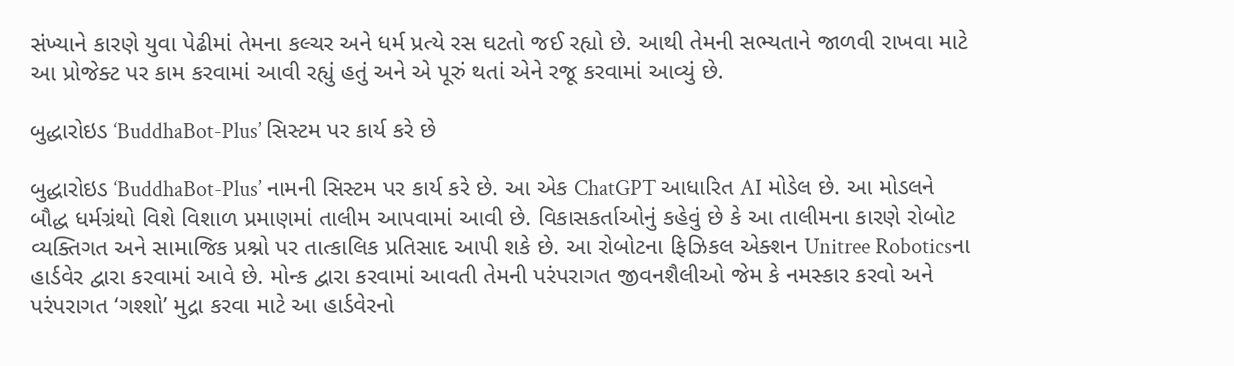સંખ્યાને કારણે યુવા પેઢીમાં તેમના કલ્ચર અને ધર્મ પ્રત્યે રસ ઘટતો જઈ રહ્યો છે. આથી તેમની સભ્યતાને જાળવી રાખવા માટે આ પ્રોજેક્ટ પર કામ કરવામાં આવી રહ્યું હતું અને એ પૂરું થતાં એને રજૂ કરવામાં આવ્યું છે.

બુદ્ધારોઇડ ‘BuddhaBot-Plus’ સિસ્ટમ પર કાર્ય કરે છે

બુદ્ધારોઇડ ‘BuddhaBot-Plus’ નામની સિસ્ટમ પર કાર્ય કરે છે. આ એક ChatGPT આધારિત AI મોડેલ છે. આ મોડલને બૌદ્ધ ધર્મગ્રંથો વિશે વિશાળ પ્રમાણમાં તાલીમ આપવામાં આવી છે. વિકાસકર્તાઓનું કહેવું છે કે આ તાલીમના કારણે રોબોટ વ્યક્તિગત અને સામાજિક પ્રશ્નો પર તાત્કાલિક પ્રતિસાદ આપી શકે છે. આ રોબોટના ફિઝિકલ એક્શન Unitree Roboticsના હાર્ડવેર દ્વારા કરવામાં આવે છે. મોન્ક દ્વારા કરવામાં આવતી તેમની પરંપરાગત જીવનશૈલીઓ જેમ કે નમસ્કાર કરવો અને પરંપરાગત ‘ગશ્શો’ મુદ્રા કરવા માટે આ હાર્ડવેરનો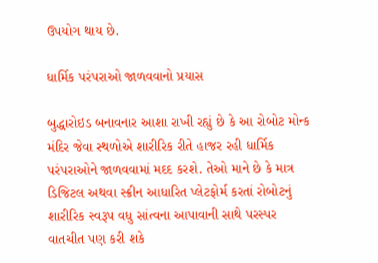ઉપયોગ થાય છે.

ધાર્મિક પરંપરાઓ જાળવવાનો પ્રયાસ

બુદ્ધારોઇડ બનાવનાર આશા રાખી રહ્યું છે કે આ રોબોટ મોન્ક મંદિર જેવા સ્થળોએ શારીરિક રીતે હાજર રહી ધાર્મિક પરંપરાઓને જાળવવામાં મદદ કરશે. તેઓ માને છે કે માત્ર ડિજિટલ અથવા સ્ક્રીન આધારિત પ્લેટફોર્મ કરતાં રોબોટનું શારીરિક સ્વરૂપ વધુ સાંત્વના આપાવાની સાથે પરસ્પર વાતચીત પણ કરી શકે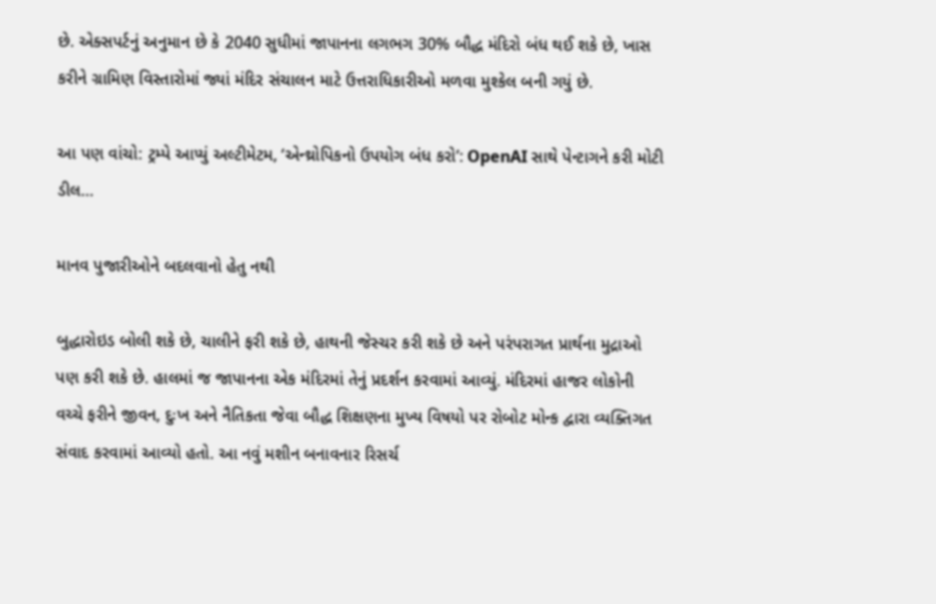છે. એક્સપર્ટનું અનુમાન છે કે 2040 સુધીમાં જાપાનના લગભગ 30% બૌદ્ધ મંદિરો બંધ થઈ શકે છે, ખાસ કરીને ગ્રામિણ વિસ્તારોમાં જ્યાં મંદિર સંચાલન માટે ઉત્તરાધિકારીઓ મળવા મુશ્કેલ બની ગયું છે.

આ પણ વાંચો: ટ્રમ્પે આપ્યું અલ્ટીમેટમ, ‘એન્થ્રોપિકનો ઉપયોગ બંધ કરો’: OpenAI સાથે પેન્ટાગને કરી મોટી ડીલ…

માનવ પુજારીઓને બદલવાનો હેતુ નથી

બુદ્ધારોઇડ બોલી શકે છે, ચાલીને ફરી શકે છે, હાથની જેસ્ચર કરી શકે છે અને પરંપરાગત પ્રાર્થના મુદ્રાઓ પણ કરી શકે છે. હાલમાં જ જાપાનના એક મંદિરમાં તેનું પ્રદર્શન કરવામાં આવ્યું. મંદિરમાં હાજર લોકોની વચ્ચે ફરીને જીવન, દુઃખ અને નૈતિકતા જેવા બૌદ્ધ શિક્ષણના મુખ્ય વિષયો પર રોબોટ મોન્ક દ્વારા વ્યક્તિગત સંવાદ કરવામાં આવ્યો હતો. આ નવું મશીન બનાવનાર રિસર્ચ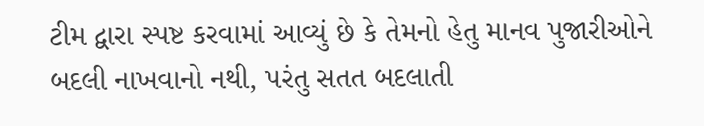ટીમ દ્વારા સ્પષ્ટ કરવામાં આવ્યું છે કે તેમનો હેતુ માનવ પુજારીઓને બદલી નાખવાનો નથી, પરંતુ સતત બદલાતી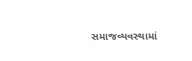સમાજવ્યવસ્થામાં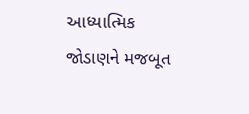આધ્યાત્મિક જોડાણને મજબૂત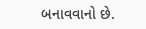બનાવવાનો છે.